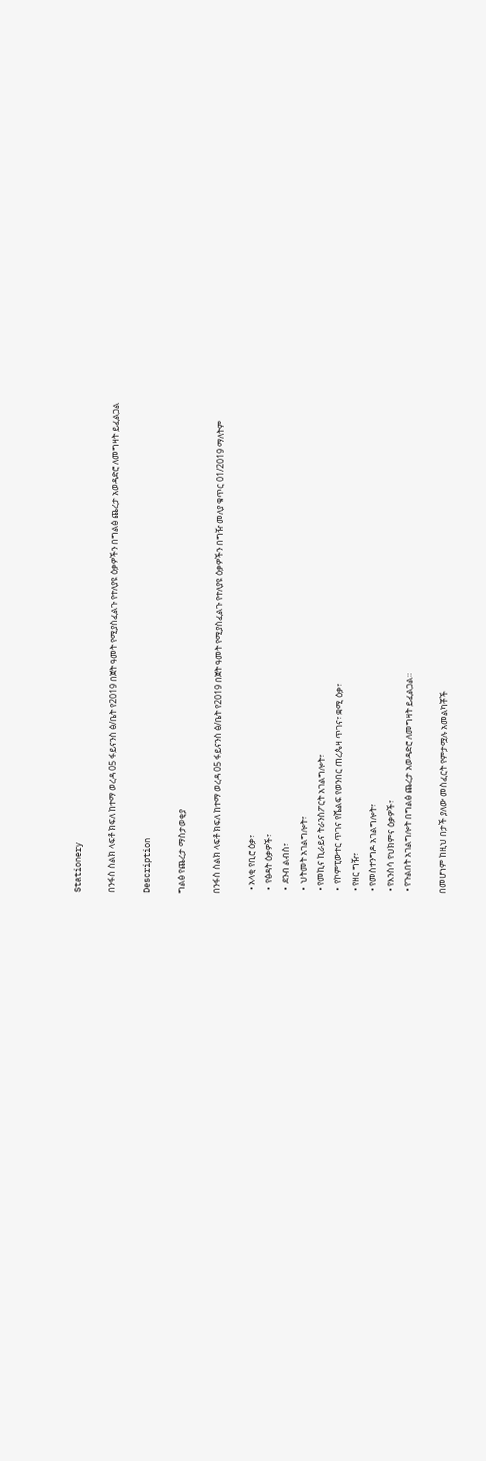Stationery

በንፋስ ስልክ ላፍቶ ክፍለ ከተማ ወረዳ 05 ፋይናንስ ፅ/ቤት የ2019 በጀት ዓመት የሚያስፈልጉ የተለያዩ ዕቃዎችን በግልፅ ጨረታ አወዳድሮ ለመግዛት ይፈልጋል

Description

ግልፅ የጨረታ ማስታወቂያ

በንፋስ ስልክ ላፍቶ ክፍለ ከተማ ወረዳ 05 ፋይናንስ ፅ/ቤት የ2019 በጀት ዓመት የሚያስፈልጉ የተለያዩ ዕቃዎችን በግዥ መለያ ቁጥር 01/2019 ማለትም

  • አላቂ የቢሮ ዕቃ፣
  •  የፅዳት ዕቃዎች፣
  •  ደንብ ልብስ፣
  •  ህትመት አገልግሎት፣
  • የመኪና ኪራይና ትራንስፖርት አገልግሎት፣
  •  የኮምፒውተር ጥገና የሼልፍ የወንበር ጠረጴዛ ጥገና፣ ቋሚ ዕቃ፣
  • የዘር ግዥ፣
  • የመስተንግዶ አገልግሎት፣
  • የእንስሳ የህክምና ዕቃዎች፣
  • የጉልበት አገልግሎት በግልፅ ጨረታ አወዳድሮ ለመግዛት ይፈልጋል።

 በመሆነም ከዚህ በታች ያለው መስፈርት የምታሟሉ አመልካቾች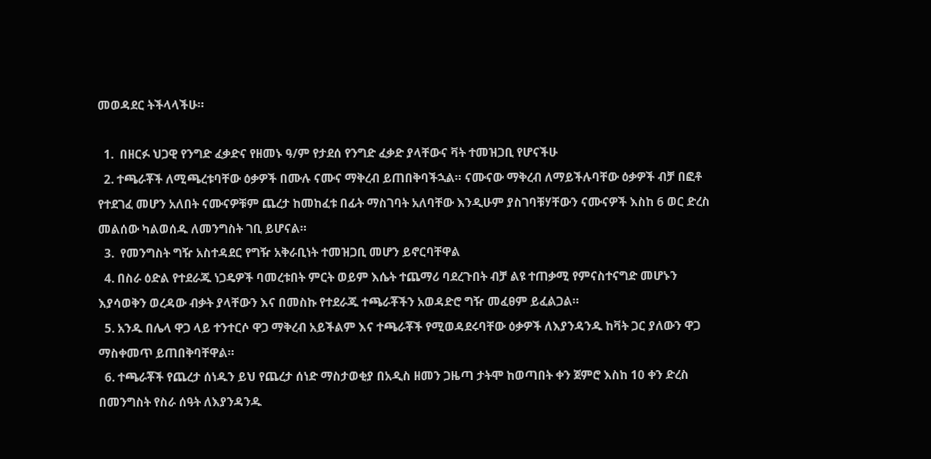መወዳደር ትችላላችሁ።

  1.  በዘርፉ ህጋዊ የንግድ ፈቃድና የዘመኑ ዓ/ም የታደሰ የንግድ ፈቃድ ያላቸውና ቫት ተመዝጋቢ የሆናችሁ
  2. ተጫራቾች ለሚጫረቱባቸው ዕቃዎች በሙሉ ናሙና ማቅረብ ይጠበቅባችኋል። ናሙናው ማቅረብ ለማይችሉባቸው ዕቃዎች ብቻ በፎቶ የተደገፈ መሆን አለበት ናሙናዎቹም ጨረታ ከመከፈቱ በፊት ማስገባት አለባቸው እንዲሁም ያስገባቹሃቸውን ናሙናዎች እስከ 6 ወር ድረስ መልሰው ካልወሰዱ ለመንግስት ገቢ ይሆናል።
  3.  የመንግስት ግዥ አስተዳደር የግዥ አቅራቢነት ተመዝጋቢ መሆን ይኖርባቸዋል
  4. በስራ ዕድል የተደራጁ ነጋዴዎች ባመረቱበት ምርት ወይም እሴት ተጨማሪ ባደረጉበት ብቻ ልዩ ተጠቃሚ የምናስተናግድ መሆኑን እያሳወቅን ወረዳው ብቃት ያላቸውን እና በመስኩ የተደራጁ ተጫራቾችን አወዳድሮ ግዥ መፈፀም ይፈልጋል።
  5. አንዱ በሌላ ዋጋ ላይ ተንተርሶ ዋጋ ማቅረብ አይችልም እና ተጫራቾች የሚወዳደሩባቸው ዕቃዎች ለእያንዳንዱ ከቫት ጋር ያለውን ዋጋ ማስቀመጥ ይጠበቅባቸዋል።
  6. ተጫራቾች የጨረታ ሰነዱን ይህ የጨረታ ሰነድ ማስታወቂያ በአዲስ ዘመን ጋዜጣ ታትሞ ከወጣበት ቀን ጀምሮ እስከ 10 ቀን ድረስ በመንግስት የስራ ሰዓት ለእያንዳንዱ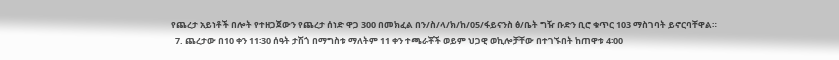የጨረታ አይነቶች በሎት የተዘጋጀውን የጨረታ ሰነድ ዋጋ 300 በመክፈል በን/ስ/ላ/ክ/ከ/05/ፋይናንስ ፅ/ቤት ግዥ ቡድን ቢሮ ቁጥር 103 ማስገባት ይኖርባቸዋል።
  7. ጨረታው በ10 ቀን 11፡30 ሰዓት ታሽጎ በማግስቱ ማለትም 11 ቀን ተጫራቾች ወይም ህጋዊ ወኪሎቻቸው በተገኙበት ከጠዋቱ 4፡00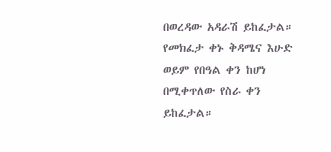በወረዳው አዳራሽ ይከፈታል። የመክፈታ ቀኑ ቅዳሜና እሁድ ወይም የበዓል ቀን ከሆነ በሚቀጥለው የስራ ቀን ይከፈታል።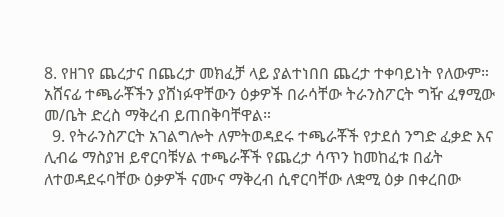8. የዘገየ ጨረታና በጨረታ መክፈቻ ላይ ያልተነበበ ጨረታ ተቀባይነት የለውም። አሸናፊ ተጫራቾችን ያሸነፉዋቸውን ዕቃዎች በራሳቸው ትራንስፖርት ግዥ ፈፃሚው መ/ቤት ድረስ ማቅረብ ይጠበቅባቸዋል።
  9. የትራንስፖርት አገልግሎት ለምትወዳደሩ ተጫራቾች የታደሰ ንግድ ፈቃድ እና ሊብሬ ማስያዝ ይኖርባቹሃል ተጫራቾች የጨረታ ሳጥን ከመከፈቱ በፊት ለተወዳደሩባቸው ዕቃዎች ናሙና ማቅረብ ሲኖርባቸው ለቋሚ ዕቃ በቀረበው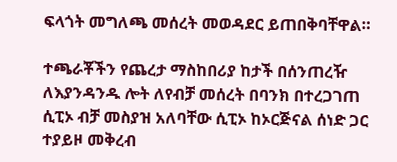ፍላጎት መግለጫ መሰረት መወዳደር ይጠበቅባቸዋል።

ተጫራቾችን የጨረታ ማስከበሪያ ከታች በሰንጠረዥ ለእያንዳንዱ ሎት ለየብቻ መሰረት በባንክ በተረጋገጠ ሲፒኦ ብቻ መስያዝ አለባቸው ሲፒኦ ከኦርጅናል ሰነድ ጋር ተያይዞ መቅረብ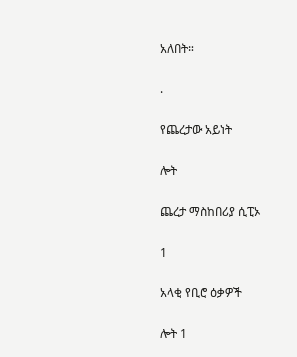አለበት።

.

የጨረታው አይነት

ሎት

ጨረታ ማስከበሪያ ሲፒኦ

1

አላቂ የቢሮ ዕቃዎች

ሎት 1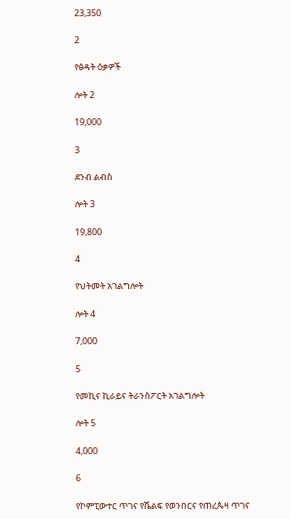23,350

2

የፅዳት ዕቃዎች

ሎት 2

19,000

3

ደንብ ልብስ

ሎት 3

19,800

4

የህትመት አገልግሎት

ሎት 4

7,000

5

የመኪና ኪራይና ትራንስፖርት አገልግሎት

ሎት 5

4,000

6

የኮምፒውተር ጥገና የሼልፍ የወንበርና የጠረጴዛ ጥገና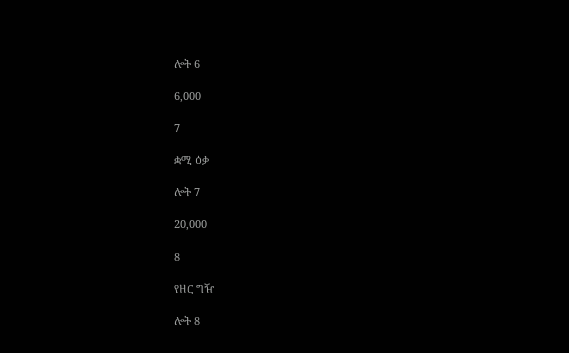ሎት 6

6,000

7

ቋሚ ዕቃ

ሎት 7

20,000

8

የዘር ግዥ

ሎት 8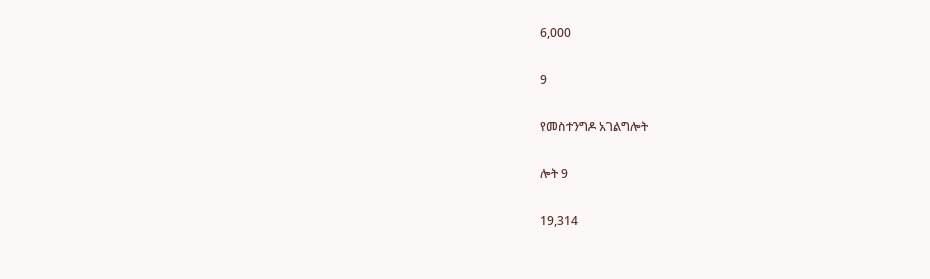6,000

9

የመስተንግዶ አገልግሎት

ሎት 9

19,314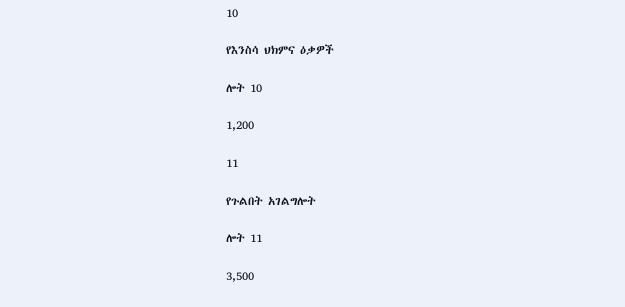10

የእንስሳ ህክምና ዕቃዎች

ሎት 10

1,200

11

የጉልበት አገልግሎት

ሎት 11

3,500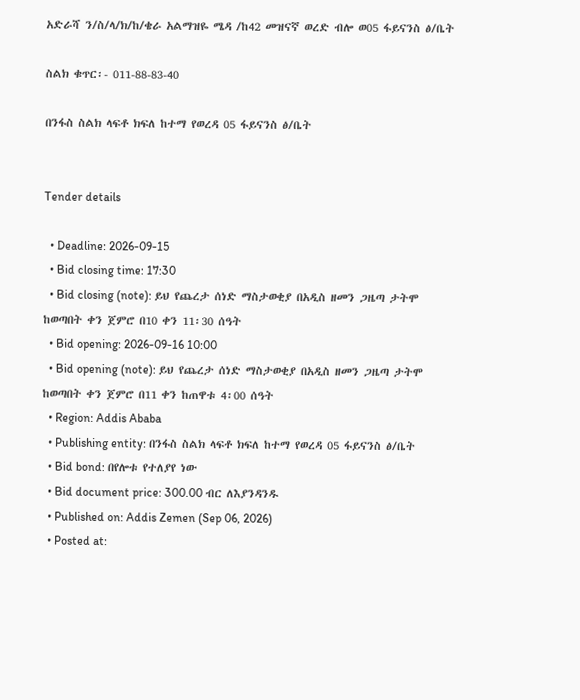አድራሻ ን/ስ/ላ/ክ/ከ/ቄራ አልማዝዬ ሜዳ /ከ42 መዝናኛ ወረድ ብሎ ወ05 ፋይናንስ ፅ/ቤት

ስልክ ቁጥር፡- 011-88-83-40

በንፋስ ስልክ ላፍቶ ክፍለ ከተማ የወረዳ 05 ፋይናንስ ፅ/ቤት


Tender details

  • Deadline: 2026-09-15
  • Bid closing time: 17:30
  • Bid closing (note): ይህ የጨረታ ሰነድ ማስታወቂያ በአዲስ ዘመን ጋዜጣ ታትሞ ከወጣበት ቀን ጀምሮ በ10 ቀን 11፡30 ሰዓት
  • Bid opening: 2026-09-16 10:00
  • Bid opening (note): ይህ የጨረታ ሰነድ ማስታወቂያ በአዲስ ዘመን ጋዜጣ ታትሞ ከወጣበት ቀን ጀምሮ በ11 ቀን ከጠዋቱ 4፡00 ሰዓት
  • Region: Addis Ababa
  • Publishing entity: በንፋስ ስልክ ላፍቶ ክፍለ ከተማ የወረዳ 05 ፋይናንስ ፅ/ቤት
  • Bid bond: በየሎቱ የተለያየ ነው
  • Bid document price: 300.00 ብር ለእያንዳንዱ
  • Published on: Addis Zemen (Sep 06, 2026)
  • Posted at: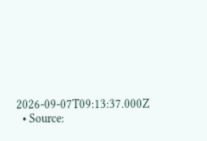2026-09-07T09:13:37.000Z
  • Source: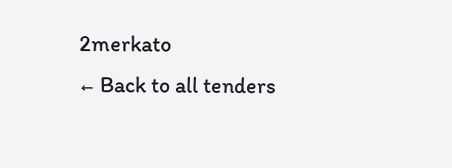2merkato
← Back to all tenders